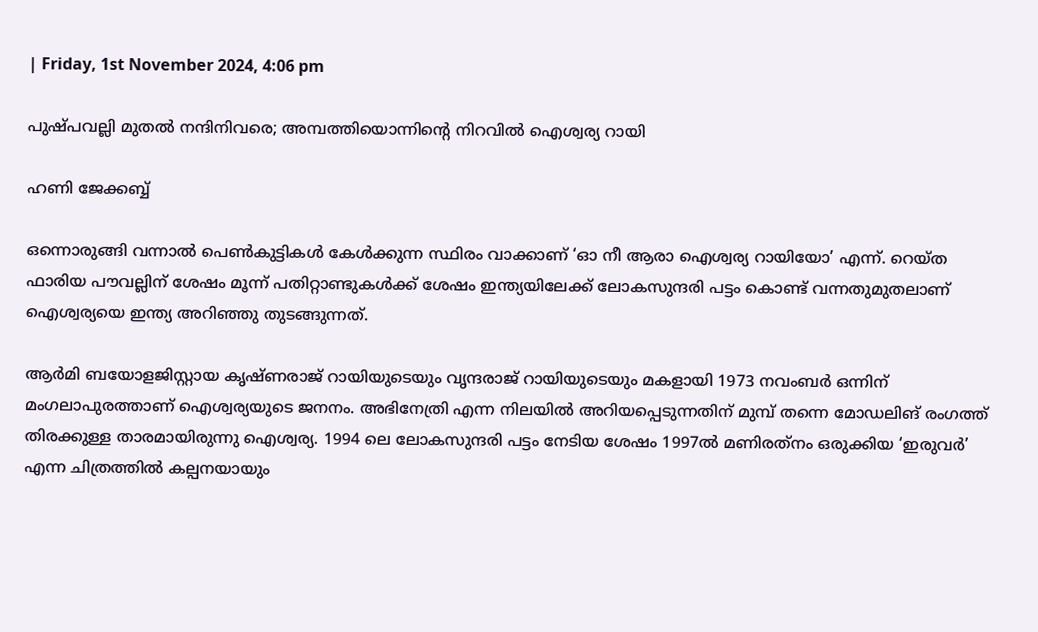| Friday, 1st November 2024, 4:06 pm

പുഷ്പവല്ലി മുതല്‍ നന്ദിനിവരെ; അമ്പത്തിയൊന്നിന്റെ നിറവില്‍ ഐശ്വര്യ റായി

ഹണി ജേക്കബ്ബ്

ഒന്നൊരുങ്ങി വന്നാല്‍ പെണ്‍കുട്ടികള്‍ കേള്‍ക്കുന്ന സ്ഥിരം വാക്കാണ് ‘ഓ നീ ആരാ ഐശ്വര്യ റായിയോ’ എന്ന്. റെയ്ത ഫാരിയ പൗവല്ലിന് ശേഷം മൂന്ന് പതിറ്റാണ്ടുകള്‍ക്ക് ശേഷം ഇന്ത്യയിലേക്ക് ലോകസുന്ദരി പട്ടം കൊണ്ട് വന്നതുമുതലാണ് ഐശ്വര്യയെ ഇന്ത്യ അറിഞ്ഞു തുടങ്ങുന്നത്.

ആര്‍മി ബയോളജിസ്റ്റായ കൃഷ്ണരാജ് റായിയുടെയും വൃന്ദരാജ് റായിയുടെയും മകളായി 1973 നവംബര്‍ ഒന്നിന് മംഗലാപുരത്താണ് ഐശ്വര്യയുടെ ജനനം. അഭിനേത്രി എന്ന നിലയില്‍ അറിയപ്പെടുന്നതിന് മുമ്പ് തന്നെ മോഡലിങ് രംഗത്ത് തിരക്കുള്ള താരമായിരുന്നു ഐശ്വര്യ. 1994 ലെ ലോകസുന്ദരി പട്ടം നേടിയ ശേഷം 1997ല്‍ മണിരത്‌നം ഒരുക്കിയ ‘ഇരുവര്‍’ എന്ന ചിത്രത്തില്‍ കല്പനയായും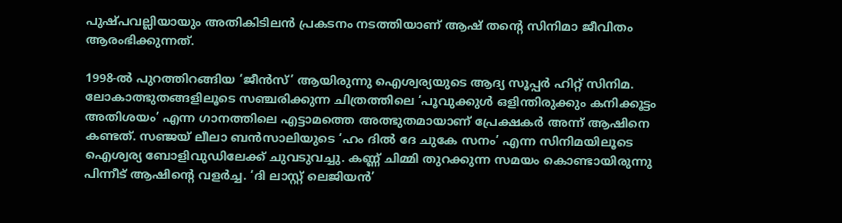പുഷ്പവല്ലിയായും അതികിടിലന്‍ പ്രകടനം നടത്തിയാണ് ആഷ് തന്റെ സിനിമാ ജീവിതം ആരംഭിക്കുന്നത്.

1998-ല്‍ പുറത്തിറങ്ങിയ ‘ജീന്‍സ്’ ആയിരുന്നു ഐശ്വര്യയുടെ ആദ്യ സൂപ്പര്‍ ഹിറ്റ് സിനിമ. ലോകാത്ഭുതങ്ങളിലൂടെ സഞ്ചരിക്കുന്ന ചിത്രത്തിലെ ‘പൂവുക്കുള്‍ ഒളിന്തിരുക്കും കനിക്കൂട്ടം അതിശയം’ എന്ന ഗാനത്തിലെ എട്ടാമത്തെ അത്ഭുതമായാണ് പ്രേക്ഷകര്‍ അന്ന് ആഷിനെ കണ്ടത്. സഞ്ജയ് ലീലാ ബന്‍സാലിയുടെ ‘ഹം ദില്‍ ദേ ചുകേ സനം’ എന്ന സിനിമയിലൂടെ ഐശ്വര്യ ബോളിവുഡിലേക്ക് ചുവടുവച്ചു. കണ്ണ് ചിമ്മി തുറക്കുന്ന സമയം കൊണ്ടായിരുന്നു പിന്നീട് ആഷിന്റെ വളര്‍ച്ച. ‘ദി ലാസ്റ്റ് ലെജിയന്‍’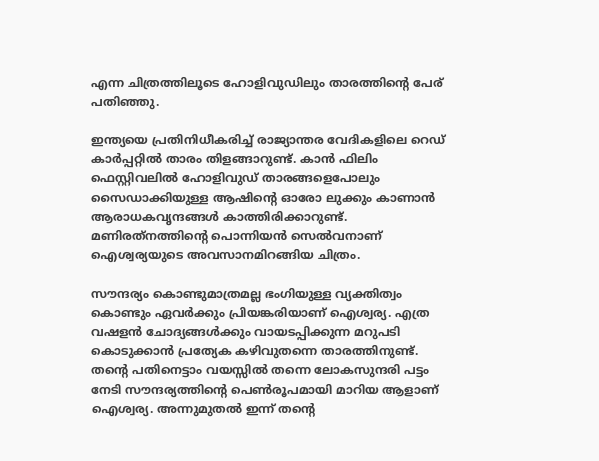എന്ന ചിത്രത്തിലൂടെ ഹോളിവുഡിലും താരത്തിന്റെ പേര് പതിഞ്ഞു.

ഇന്ത്യയെ പ്രതിനിധീകരിച്ച് രാജ്യാന്തര വേദികളിലെ റെഡ് കാര്‍പ്പറ്റില്‍ താരം തിളങ്ങാറുണ്ട്. കാന്‍ ഫിലിം ഫെസ്റ്റിവലില്‍ ഹോളിവുഡ് താരങ്ങളെപോലും സൈഡാക്കിയുള്ള ആഷിന്റെ ഓരോ ലുക്കും കാണാന്‍ ആരാധകവൃന്ദങ്ങള്‍ കാത്തിരിക്കാറുണ്ട്. മണിരത്‌നത്തിന്റെ പൊന്നിയന്‍ സെല്‍വനാണ് ഐശ്വര്യയുടെ അവസാനമിറങ്ങിയ ചിത്രം.

സൗന്ദര്യം കൊണ്ടുമാത്രമല്ല ഭംഗിയുള്ള വ്യക്തിത്വം കൊണ്ടും ഏവര്‍ക്കും പ്രിയങ്കരിയാണ് ഐശ്വര്യ. എത്ര വഷളന്‍ ചോദ്യങ്ങള്‍ക്കും വായടപ്പിക്കുന്ന മറുപടി കൊടുക്കാന്‍ പ്രത്യേക കഴിവുതന്നെ താരത്തിനുണ്ട്. തന്റെ പതിനെട്ടാം വയസ്സില്‍ തന്നെ ലോകസുന്ദരി പട്ടം നേടി സൗന്ദര്യത്തിന്റെ പെണ്‍രൂപമായി മാറിയ ആളാണ് ഐശ്വര്യ. അന്നുമുതല്‍ ഇന്ന് തന്റെ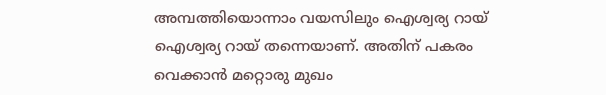അമ്പത്തിയൊന്നാം വയസിലും ഐശ്വര്യ റായ് ഐശ്വര്യ റായ് തന്നെയാണ്. അതിന് പകരം വെക്കാന്‍ മറ്റൊരു മുഖം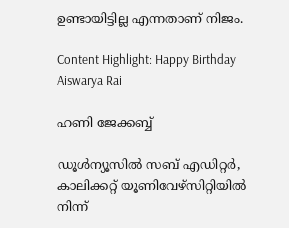ഉണ്ടായിട്ടില്ല എന്നതാണ് നിജം.

Content Highlight: Happy Birthday Aiswarya Rai

ഹണി ജേക്കബ്ബ്

ഡൂള്‍ന്യൂസില്‍ സബ് എഡിറ്റര്‍, കാലിക്കറ്റ് യൂണിവേഴ്‌സിറ്റിയില്‍ നിന്ന്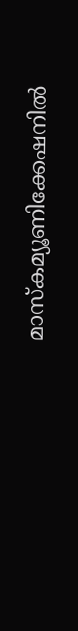മാസ്‌കമ്യൂണിക്കേഷനില്‍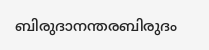ബിരുദാനന്തരബിരുദം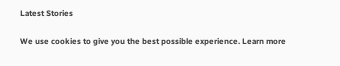Latest Stories

We use cookies to give you the best possible experience. Learn more